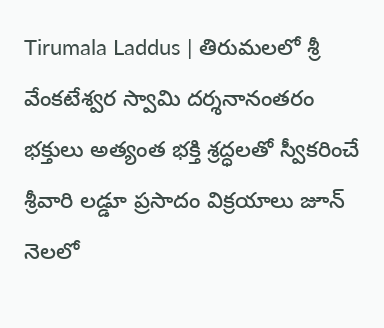Tirumala Laddus | తిరుమలలో శ్రీ వేంకటేశ్వర స్వామి దర్శనానంతరం భక్తులు అత్యంత భక్తి శ్రద్ధలతో స్వీకరించే శ్రీవారి లడ్డూ ప్రసాదం విక్రయాలు జూన్ నెలలో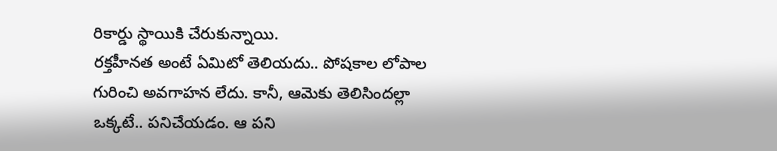రికార్డు స్థాయికి చేరుకున్నాయి.
రక్తహీనత అంటే ఏమిటో తెలియదు.. పోషకాల లోపాల గురించి అవగాహన లేదు. కానీ, ఆమెకు తెలిసిందల్లా ఒక్కటే.. పనిచేయడం. ఆ పని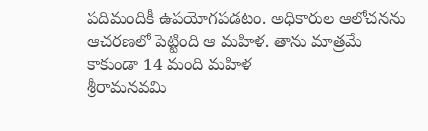పదిమందికీ ఉపయోగపడటం. అధికారుల ఆలోచనను ఆచరణలో పెట్టింది ఆ మహిళ. తాను మాత్రమే కాకుండా 14 మంది మహిళ
శ్రీరామనవమి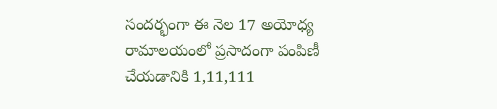సందర్భంగా ఈ నెల 17 అయోధ్య రామాలయంలో ప్రసాదంగా పంపిణీ చేయడానికి 1,11,111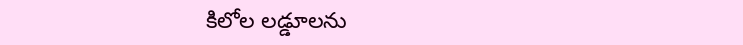కిలోల లడ్డూలను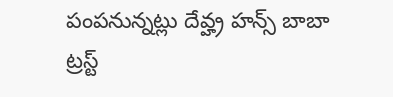పంపనున్నట్లు దేవ్హ్ర హన్స్ బాబా ట్రస్ట్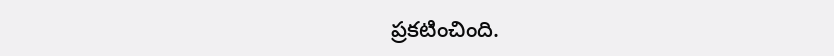ప్రకటించింది.